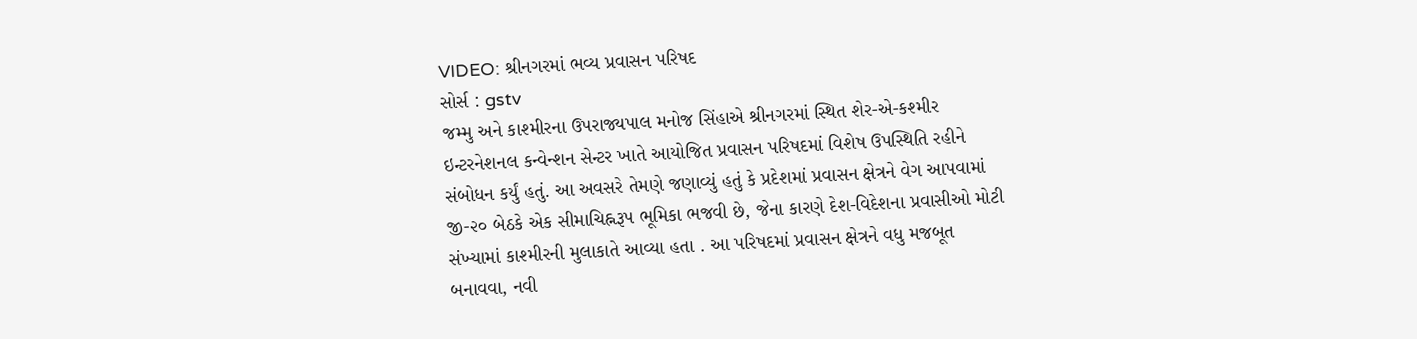VIDEO: શ્રીનગરમાં ભવ્ય પ્રવાસન પરિષદ
સોર્સ : gstv
જમ્મુ અને કાશ્મીરના ઉપરાજ્યપાલ મનોજ સિંહાએ શ્રીનગરમાં સ્થિત શેર-એ-કશ્મીર ઇન્ટરનેશનલ કન્વેન્શન સેન્ટર ખાતે આયોજિત પ્રવાસન પરિષદમાં વિશેષ ઉપસ્થિતિ રહીને સંબોધન કર્યું હતું. આ અવસરે તેમણે જણાવ્યું હતું કે પ્રદેશમાં પ્રવાસન ક્ષેત્રને વેગ આપવામાં જી-૨૦ બેઠકે એક સીમાચિહ્નરૂપ ભૂમિકા ભજવી છે, જેના કારણે દેશ-વિદેશના પ્રવાસીઓ મોટી સંખ્યામાં કાશ્મીરની મુલાકાતે આવ્યા હતા . આ પરિષદમાં પ્રવાસન ક્ષેત્રને વધુ મજબૂત બનાવવા, નવી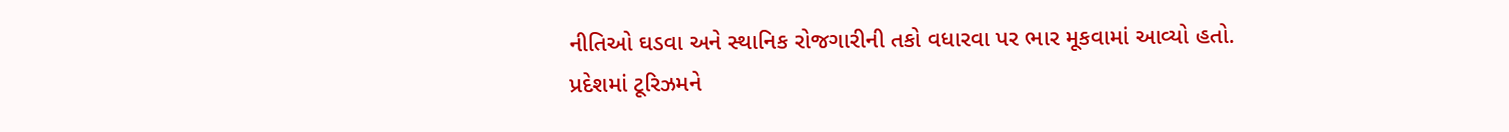નીતિઓ ઘડવા અને સ્થાનિક રોજગારીની તકો વધારવા પર ભાર મૂકવામાં આવ્યો હતો. પ્રદેશમાં ટૂરિઝમને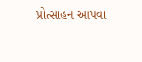પ્રોત્સાહન આપવા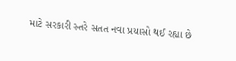માટે સરકારી સ્તરે સતત નવા પ્રયાસો થઈ રહ્યા છે